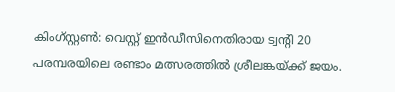കിംഗ്സ്റ്റൺ: വെസ്റ്റ് ഇൻഡീസിനെതിരായ ട്വന്റി 20 പരമ്പരയിലെ രണ്ടാം മത്സരത്തിൽ ശ്രീലങ്കയ്ക്ക് ജയം.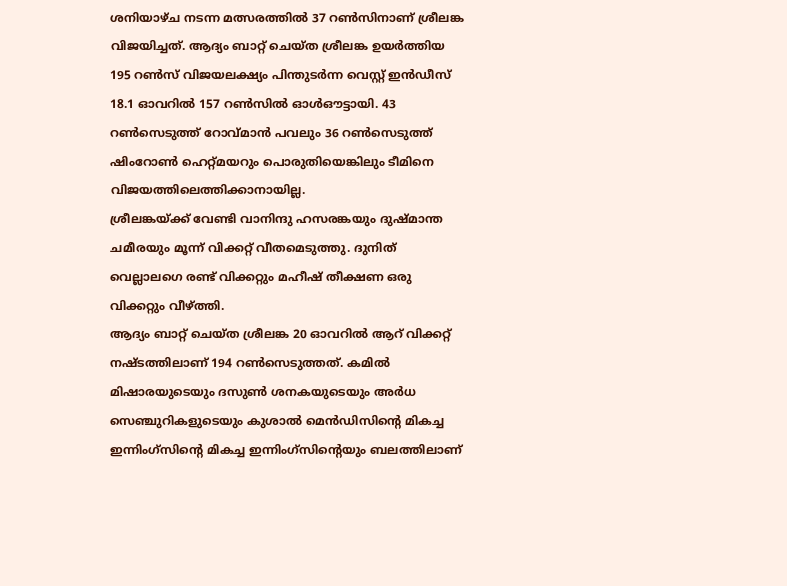ശനിയാഴ്ച നടന്ന മത്സരത്തിൽ 37 റൺസിനാണ് ശ്രീലങ്ക വിജയിച്ചത്. ആദ്യം ബാറ്റ് ചെയ്ത ശ്രീലങ്ക ഉയർത്തിയ 195 റൺസ് വിജയലക്ഷ്യം പിന്തുടർന്ന വെസ്റ്റ് ഇൻഡീസ് 18.1 ഓവറിൽ 157 റൺസിൽ ഓൾഔട്ടായി. 43 റൺസെടുത്ത് റോവ്മാൻ പവലും 36 റൺസെടുത്ത് ഷിംറോൺ ഹെറ്റ്മയറും പൊരുതിയെങ്കിലും ടീമിനെ വിജയത്തിലെത്തിക്കാനായില്ല.
ശ്രീലങ്കയ്ക്ക് വേണ്ടി വാനിന്ദു ഹസരങ്കയും ദുഷ്മാന്ത ചമീരയും മൂന്ന് വിക്കറ്റ് വീതമെടുത്തു. ദുനിത് വെല്ലാലഗെ രണ്ട് വിക്കറ്റും മഹീഷ് തീക്ഷണ ഒരു വിക്കറ്റും വീഴ്ത്തി.
ആദ്യം ബാറ്റ് ചെയ്ത ശ്രീലങ്ക 20 ഓവറിൽ ആറ് വിക്കറ്റ് നഷ്ടത്തിലാണ് 194 റൺസെടുത്തത്. കമിൽ മിഷാരയുടെയും ദസുൺ ശനകയുടെയും അർധ സെഞ്ചുറികളുടെയും കുശാൽ മെൻഡിസിന്റെ മികച്ച ഇന്നിംഗ്സിന്റെ മികച്ച ഇന്നിംഗ്സിന്റെയും ബലത്തിലാണ്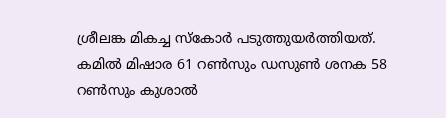ശ്രീലങ്ക മികച്ച സ്കോർ പടുത്തുയർത്തിയത്.
കമിൽ മിഷാര 61 റൺസും ഡസുൺ ശനക 58 റൺസും കുശാൽ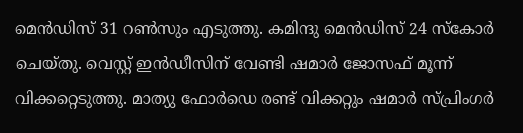മെൻഡിസ് 31 റൺസും എടുത്തു. കമിന്ദു മെൻഡിസ് 24 സ്കോർ ചെയ്തു. വെസ്റ്റ് ഇൻഡീസിന് വേണ്ടി ഷമാർ ജോസഫ് മൂന്ന് വിക്കറ്റെടുത്തു. മാത്യു ഫോർഡെ രണ്ട് വിക്കറ്റും ഷമാർ സ്പ്രിംഗർ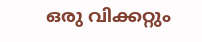ഒരു വിക്കറ്റും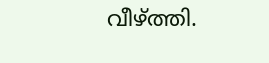വീഴ്ത്തി.